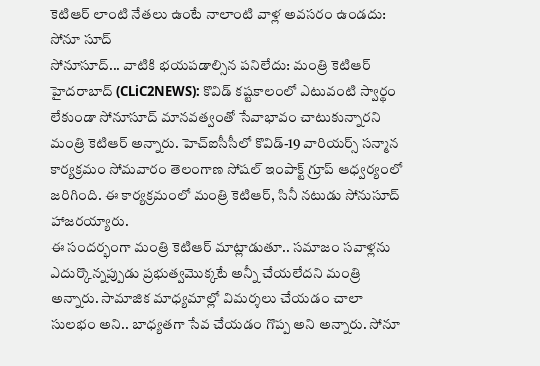కెటిఆర్ లాంటి నేతలు ఉంటే నాలాంటి వాళ్ల అవసరం ఉండదు: సోనూ సూద్
సోనూసూద్... వాటికి భయపడాల్సిన పనిలేదు: మంత్రి కెటిఆర్
హైదరాబాద్ (CLiC2NEWS): కొవిడ్ కష్టకాలంలో ఎటువంటి స్వార్థం లేకుండా సోనూసూద్ మానవత్వంతో సేవాభావం చాటుకున్నారని మంత్రి కెటిఆర్ అన్నారు. హెచ్ఐసీసీలో కొవిడ్-19 వారియర్స్ సన్మాన కార్యక్రమం సోమవారం తెలంగాణ సోషల్ ఇంపాక్ట్ గ్రూప్ ఆధ్వర్యంలో జరిగింది. ఈ కార్యక్రమంలో మంత్రి కెటిఆర్, సినీ నటుడు సోనుసూద్ హాజరయ్యారు.
ఈ సందర్భంగా మంత్రి కెటిఆర్ మాట్లాడుతూ.. సమాజం సవాళ్లను ఎదుర్కొన్నప్పుడు ప్రభుత్వమొక్కటే అన్నీ చేయలేదని మంత్రి అన్నారు. సామాజిక మాధ్యమాల్లో విమర్శలు చేయడం చాలా సులభం అని.. బాధ్యతగా సేవ చేయడం గొప్ప అని అన్నారు. సోనూ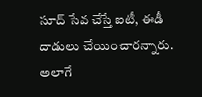సూద్ సేవ చేస్తే ఐటీ, ఈడీ దాడులు చేయించారన్నారు. అలాగే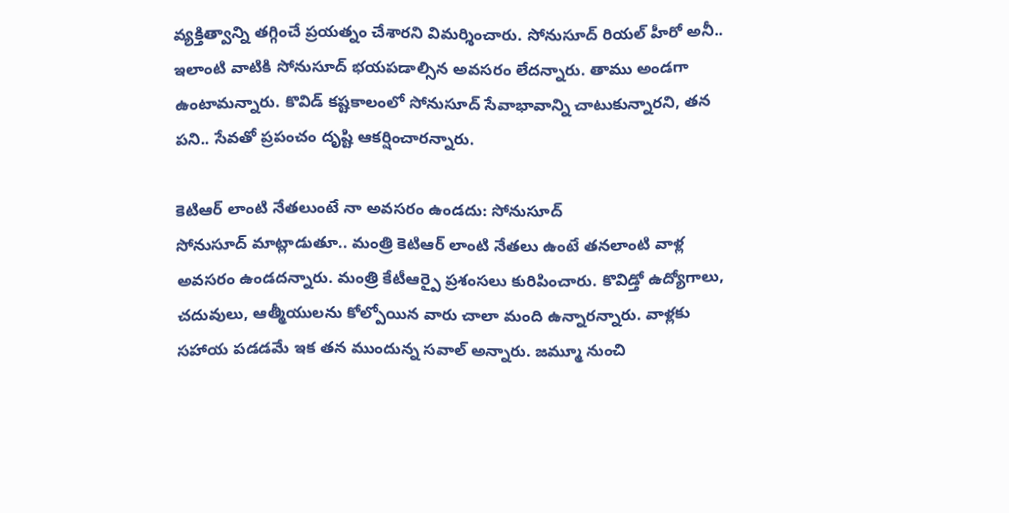వ్యక్తిత్వాన్ని తగ్గించే ప్రయత్నం చేశారని విమర్శించారు. సోనుసూద్ రియల్ హీరో అనీ.. ఇలాంటి వాటికి సోనుసూద్ భయపడాల్సిన అవసరం లేదన్నారు. తాము అండగా ఉంటామన్నారు. కొవిడ్ కష్టకాలంలో సోనుసూద్ సేవాభావాన్ని చాటుకున్నారని, తన పని.. సేవతో ప్రపంచం దృష్టి ఆకర్షించారన్నారు.

కెటిఆర్ లాంటి నేతలుంటే నా అవసరం ఉండదు: సోనుసూద్
సోనుసూద్ మాట్లాడుతూ.. మంత్రి కెటిఆర్ లాంటి నేతలు ఉంటే తనలాంటి వాళ్ల అవసరం ఉండదన్నారు. మంత్రి కేటీఆర్పై ప్రశంసలు కురిపించారు. కొవిడ్తో ఉద్యోగాలు, చదువులు, ఆత్మీయులను కోల్పోయిన వారు చాలా మంది ఉన్నారన్నారు. వాళ్లకు సహాయ పడడమే ఇక తన ముందున్న సవాల్ అన్నారు. జమ్మూ నుంచి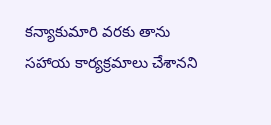కన్యాకుమారి వరకు తాను సహాయ కార్యక్రమాలు చేశానని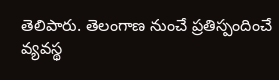తెలిపారు. తెలంగాణ నుంచే ప్రతిస్పందించే వ్యవస్థ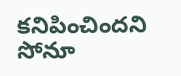కనిపించిందని సోనూ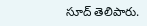సూద్ తెలిపారు.